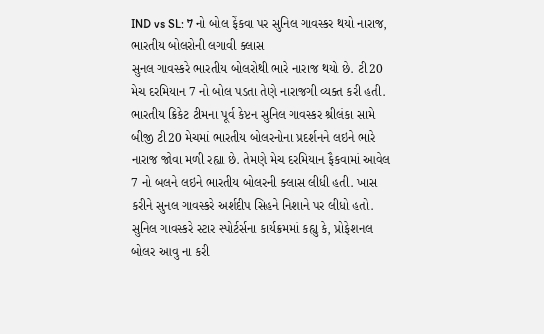IND vs SL: 7 નો બોલ ફેંકવા પર સુનિલ ગાવસ્કર થયો નારાજ, ભારતીય બોલરોની લગાવી ક્લાસ
સુનલ ગાવસ્કરે ભારતીય બોલરોથી ભારે નારાજ થયો છે. ટી20 મેચ દરમિયાન 7 નો બોલ પડતા તેણે નારાજગી વ્યક્ત કરી હતી.
ભારતીય ક્રિકેટ ટીમના પૂર્વ કેપ્ટન સુનિલ ગાવસ્કર શ્રીલંકા સામે બીજી ટી20 મેચમાં ભારતીય બોલરનોના પ્રદર્શનને લઇને ભારે નારાજ જોવા મળી રહ્યા છે. તેમણે મેચ દરમિયાન ફૈકવામાં આવેલ 7 નો બલને લઇને ભારતીય બોલરની ક્લાસ લીધી હતી. ખાસ કરીને સુનલ ગાવસ્કરે અર્શદીપ સિહને નિશાને પર લીધો હતો. સુનિલ ગાવસ્કરે સ્ટાર સ્પોર્ટર્સના કાર્યક્રમમાં કહ્યુ કે, પ્રોફેશનલ બોલર આવુ ના કરી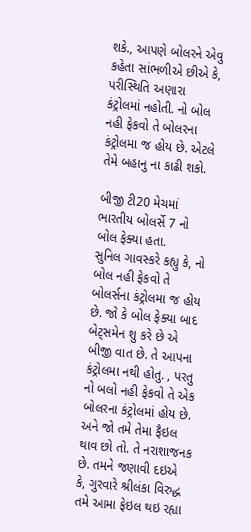શકે., આપણે બોલરને એવુ કહેતા સાંભળીએ છીએ કે, પરીસ્થિતિ અણારા કંટ્રોલમાં નહોતી. નો બોલ નહી ફેકવો તે બોલરના કંટ્રોલમા જ હોય છે. એટલે તેમે બહાનુ ના કાઢી શકો.

બીજી ટી20 મેચમાં ભારતીય બોલર્સે 7 નો બોલ ફેક્યા હતા.
સુનિલ ગાવસ્કરે કહ્યુ કે, નો બોલ નહી ફેકવો તે બોલર્સના કંટ્રોલમા જ હોય છે. જો કે બોલ ફેક્યા બાદ બેટ્સમેન શુ કરે છે એ બીજી વાત છે. તે આપના કંટ્રોલમા નથી હોતુ. , પરતુ નો બલો નહી ફેકવો તે એક બોલરના કંટ્રોલમાં હોય છે. અને જો તમે તેમા ફૈઇલ થાવ છો તો. તે નરાશાજનક છે. તમને જણાવી દઇએ કે, ગુરવારે શ્રીલંકા વિરુદ્ધ તમે આમા ફેઇલ થઇ રહ્યા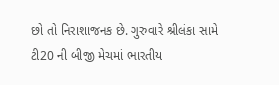છો તો નિરાશાજનક છે. ગુરુવારે શ્રીલંકા સામે ટી20 ની બીજી મેચમાં ભારતીય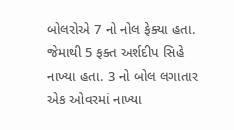બોલરોએ 7 નો નોલ ફેક્યા હતા. જેમાથી 5 ફક્ત અર્શદીપ સિહે નાખ્યા હતા. 3 નો બોલ લગાતાર એક ઓવરમાં નાખ્યા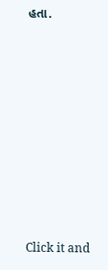હતા.












Click it and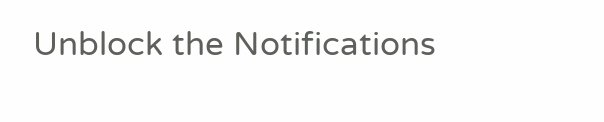Unblock the Notifications